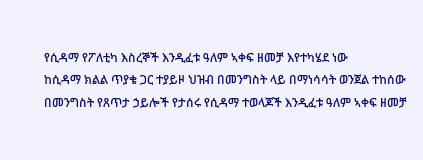የሲዳማ የፖለቲካ እስረኞች እንዲፈቱ ዓለም ኣቀፍ ዘመቻ እየተካሄደ ነው
ከሲዳማ ክልል ጥያቄ ጋር ተያይዞ ህዝብ በመንግስት ላይ በማነሳሳት ወንጀል ተከሰው በመንግስት የጸጥታ ኃይሎች የታሰሩ የሲዳማ ተወላጆች እንዲፈቱ ዓለም ኣቀፍ ዘመቻ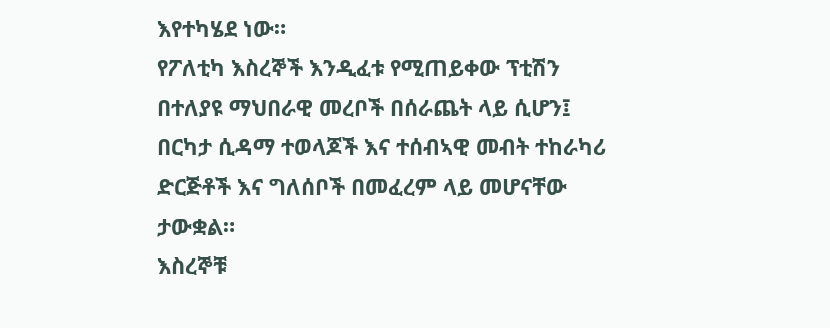እየተካሄደ ነው።
የፖለቲካ እስረኞች እንዲፈቱ የሚጠይቀው ፕቲሽን በተለያዩ ማህበራዊ መረቦች በሰራጨት ላይ ሲሆን፤ በርካታ ሲዳማ ተወላጆች እና ተሰብኣዊ መብት ተከራካሪ ድርጅቶች እና ግለሰቦች በመፈረም ላይ መሆናቸው ታውቋል።
እስረኞቹ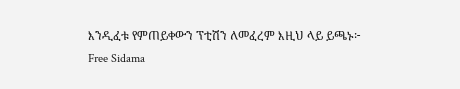እንዲፈቱ የምጠይቀውን ፕቲሽን ለመፈረም እዚህ ላይ ይጫኑ፦
Free Sidama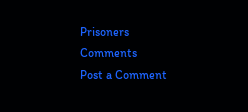Prisoners
Comments
Post a Comment